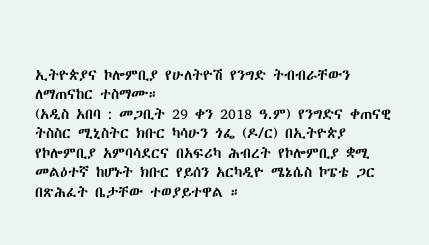ኢትዮጵያና ኮሎምቢያ የሁለትዮሽ የንግድ ትብብራቸውን ለማጠናከር ተስማሙ።
(አዲስ አበባ : መጋቢት 29 ቀን 2018 ዓ.ም) የንግድና ቀጠናዊ ትስስር ሚኒስትር ክቡር ካሳሁን ጎፌ (ዶ/ር) በኢትዮጵያ የኮሎምቢያ አምባሳደርና በአፍሪካ ሕብረት የኮሎምቢያ ቋሚ መልዕተኛ ከሆኑት ክቡር የይሰን አርካዲዮ ሜኔሴስ ኮፔቴ ጋር በጽሕፈት ቤታቸው ተወያይተዋል ።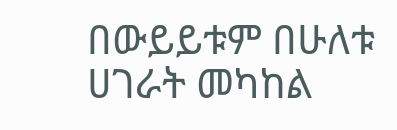በውይይቱም በሁለቱ ሀገራት መካከል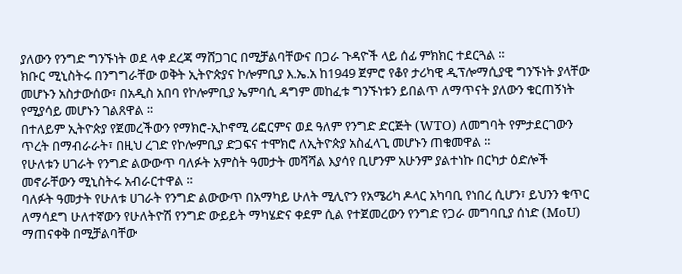ያለውን የንግድ ግንኙነት ወደ ላቀ ደረጃ ማሸጋገር በሚቻልባቸውና በጋራ ጉዳዮች ላይ ሰፊ ምክክር ተደርጓል ።
ክቡር ሚኒስትሩ በንግግራቸው ወቅት ኢትዮጵያና ኮሎምቢያ እ.ኤ.አ ከ1949 ጀምሮ የቆየ ታሪካዊ ዲፕሎማሲያዊ ግንኙነት ያላቸው መሆኑን አስታውሰው፣ በአዲስ አበባ የኮሎምቢያ ኤምባሲ ዳግም መከፈቱ ግንኙነቱን ይበልጥ ለማጥናት ያለውን ቁርጠኝነት የሚያሳይ መሆኑን ገልጸዋል ።
በተለይም ኢትዮጵያ የጀመረችውን የማክሮ-ኢኮኖሚ ሪፎርምና ወደ ዓለም የንግድ ድርጅት (WTO) ለመግባት የምታደርገውን ጥረት በማብራራት፣ በዚህ ረገድ የኮሎምቢያ ድጋፍና ተሞክሮ ለኢትዮጵያ አስፈላጊ መሆኑን ጠቁመዋል ።
የሁለቱን ሀገራት የንግድ ልውውጥ ባለፉት አምስት ዓመታት መሻሻል እያሳየ ቢሆንም አሁንም ያልተነኩ በርካታ ዕድሎች መኖራቸውን ሚኒስትሩ አብራርተዋል ።
ባለፉት ዓመታት የሁለቱ ሀገራት የንግድ ልውውጥ በአማካይ ሁለት ሚሊዮን የአሜሪካ ዶላር አካባቢ የነበረ ሲሆን፣ ይህንን ቁጥር ለማሳደግ ሁለተኛውን የሁለትዮሽ የንግድ ውይይት ማካሄድና ቀደም ሲል የተጀመረውን የንግድ የጋራ መግባቢያ ሰነድ (MoU) ማጠናቀቅ በሚቻልባቸው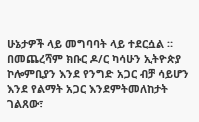ሁኔታዎች ላይ መግባባት ላይ ተደርሷል ።
በመጨረሻም ክቡር ዶ/ር ካሳሁን ኢትዮጵያ ኮሎምቢያን እንደ የንግድ አጋር ብቻ ሳይሆን እንደ የልማት አጋር እንደምትመለከታት ገልጸው፣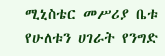ሚኒስቴር መሥሪያ ቤቱ የሁለቱን ሀገራት የንግድ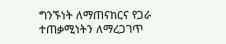ግንኙነት ለማጠናከርና የጋራ ተጠቃሚነትን ለማረጋገጥ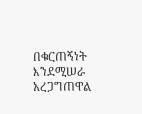በቁርጠኝነት እንደሚሠራ አረጋግጠዋል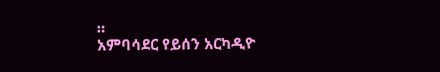።
አምባሳደር የይሰን አርካዲዮ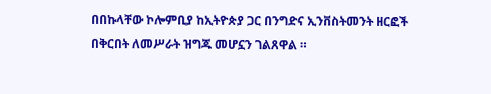በበኩላቸው ኮሎምቢያ ከኢትዮጵያ ጋር በንግድና ኢንቨስትመንት ዘርፎች በቅርበት ለመሥራት ዝግጁ መሆኗን ገልጸዋል ።